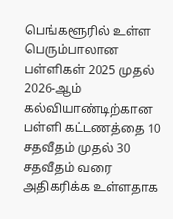பெங்களூரில் உள்ள பெரும்பாலான பள்ளிகள் 2025 முதல் 2026-ஆம் கல்வியாண்டிற்கான பள்ளி கட்டணத்தை 10 சதவீதம் முதல் 30 சதவீதம் வரை அதிகரிக்க உள்ளதாக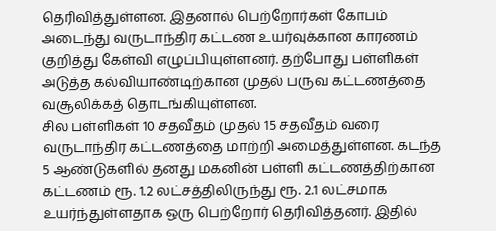தெரிவித்துள்ளன. இதனால் பெற்றோர்கள் கோபம் அடைந்து வருடாந்திர கட்டண உயர்வுக்கான காரணம் குறித்து கேள்வி எழுப்பியுள்ளனர். தற்போது பள்ளிகள் அடுத்த கல்வியாண்டிற்கான முதல் பருவ கட்டணத்தை வசூலிக்கத் தொடங்கியுள்ளன.
சில பள்ளிகள் 10 சதவீதம் முதல் 15 சதவீதம் வரை வருடாந்திர கட்டணத்தை மாற்றி அமைத்துள்ளன. கடந்த 5 ஆண்டுகளில் தனது மகனின் பள்ளி கட்டணத்திற்கான கட்டணம் ரூ. 1.2 லட்சத்திலிருந்து ரூ. 2.1 லட்சமாக உயர்ந்துள்ளதாக ஒரு பெற்றோர் தெரிவித்தனர். இதில்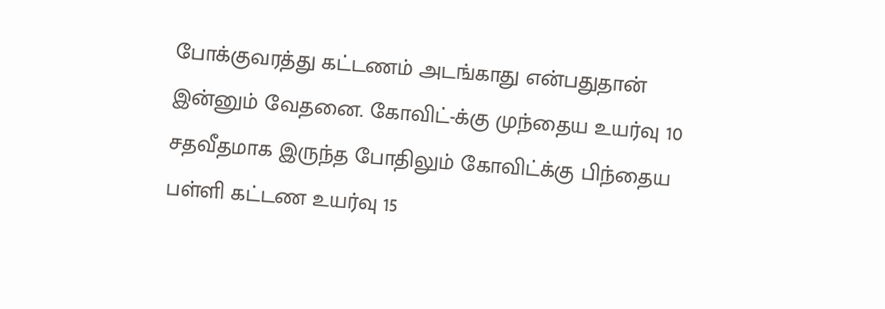போக்குவரத்து கட்டணம் அடங்காது என்பதுதான் இன்னும் வேதனை. கோவிட்-க்கு முந்தைய உயர்வு 10 சதவீதமாக இருந்த போதிலும் கோவிட்க்கு பிந்தைய பள்ளி கட்டண உயர்வு 15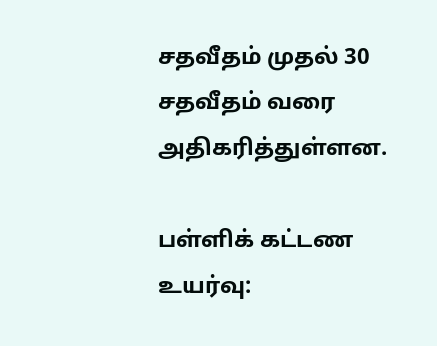சதவீதம் முதல் 30 சதவீதம் வரை அதிகரித்துள்ளன.

பள்ளிக் கட்டண உயர்வு: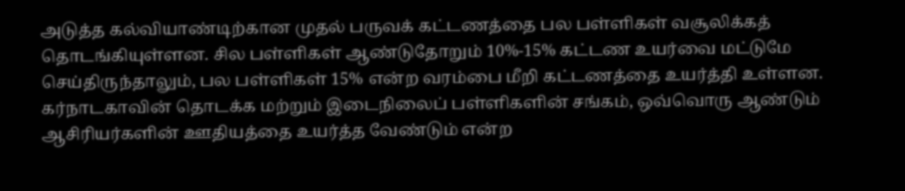அடுத்த கல்வியாண்டிற்கான முதல் பருவக் கட்டணத்தை பல பள்ளிகள் வசூலிக்கத் தொடங்கியுள்ளன. சில பள்ளிகள் ஆண்டுதோறும் 10%-15% கட்டண உயர்வை மட்டுமே செய்திருந்தாலும், பல பள்ளிகள் 15% என்ற வரம்பை மீறி கட்டணத்தை உயர்த்தி உள்ளன.
கர்நாடகாவின் தொடக்க மற்றும் இடைநிலைப் பள்ளிகளின் சங்கம், ஒவ்வொரு ஆண்டும் ஆசிரியர்களின் ஊதியத்தை உயர்த்த வேண்டும் என்ற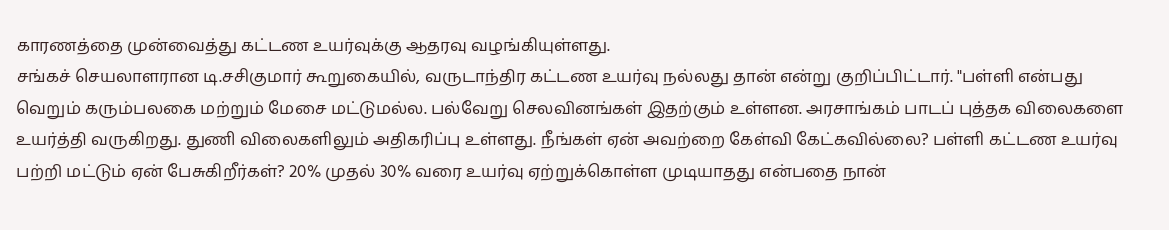காரணத்தை முன்வைத்து கட்டண உயர்வுக்கு ஆதரவு வழங்கியுள்ளது.
சங்கச் செயலாளரான டி.சசிகுமார் கூறுகையில், வருடாந்திர கட்டண உயர்வு நல்லது தான் என்று குறிப்பிட்டார். "பள்ளி என்பது வெறும் கரும்பலகை மற்றும் மேசை மட்டுமல்ல. பல்வேறு செலவினங்கள் இதற்கும் உள்ளன. அரசாங்கம் பாடப் புத்தக விலைகளை உயர்த்தி வருகிறது. துணி விலைகளிலும் அதிகரிப்பு உள்ளது. நீங்கள் ஏன் அவற்றை கேள்வி கேட்கவில்லை? பள்ளி கட்டண உயர்வு பற்றி மட்டும் ஏன் பேசுகிறீர்கள்? 20% முதல் 30% வரை உயர்வு ஏற்றுக்கொள்ள முடியாதது என்பதை நான்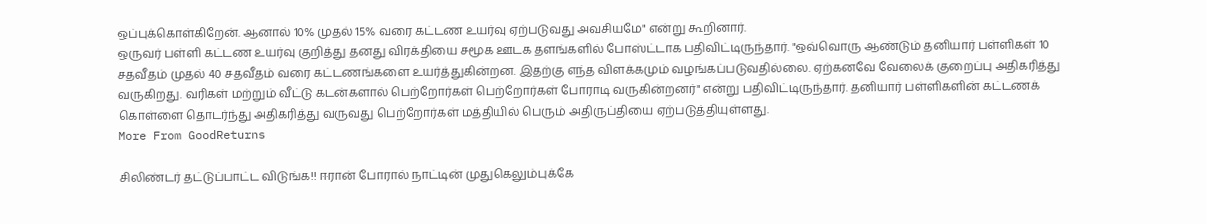ஒப்புக்கொள்கிறேன். ஆனால் 10% முதல் 15% வரை கட்டண உயர்வு ஏற்படுவது அவசியமே" என்று கூறினார்.
ஒருவர் பள்ளி கட்டண உயர்வு குறித்து தனது விரக்தியை சமூக ஊடக தளங்களில் போஸ்ட்டாக பதிவிட்டிருந்தார். "ஒவ்வொரு ஆண்டும் தனியார் பள்ளிகள் 10 சதவீதம் முதல் 40 சதவீதம் வரை கட்டணங்களை உயர்த்துகின்றன. இதற்கு எந்த விளக்கமும் வழங்கப்படுவதில்லை. ஏற்கனவே வேலைக் குறைப்பு அதிகரித்து வருகிறது. வரிகள் மற்றும் வீட்டு கடன்களால் பெற்றோர்கள் பெற்றோர்கள் போராடி வருகின்றனர்" என்று பதிவிட்டிருந்தார். தனியார் பள்ளிகளின் கட்டணக் கொள்ளை தொடர்ந்து அதிகரித்து வருவது பெற்றோர்கள் மத்தியில் பெரும் அதிருப்தியை ஏற்படுத்தியுள்ளது.
More From GoodReturns

சிலிண்டர் தட்டுப்பாட்ட விடுங்க!! ஈரான் போரால் நாட்டின் முதுகெலும்புக்கே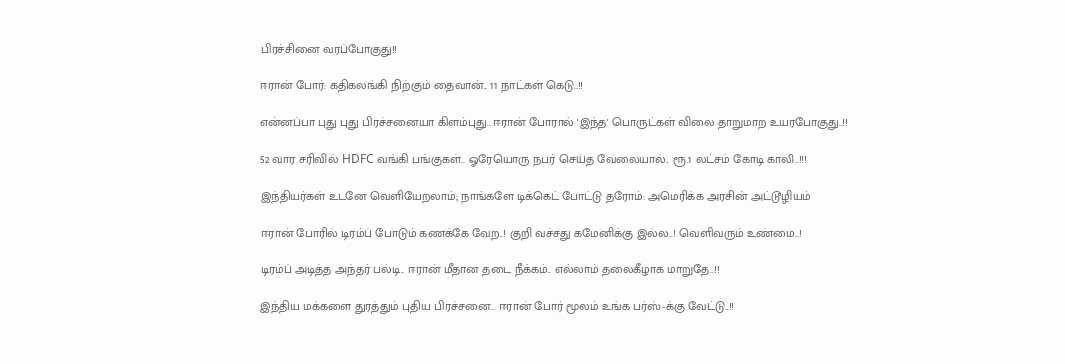பிரச்சினை வரப்போகுது!!

ஈரான் போர்: கதிகலங்கி நிற்கும் தைவான்.. 11 நாட்கள் கெடு..!!

என்னப்பா புது புது பிரச்சனையா கிளம்புது.. ஈரான் போரால் 'இந்த' பொருட்கள் விலை தாறுமாற உயரபோகுது..!!

52 வார சரிவில் HDFC வங்கி பங்குகள்.. ஓரேயொரு நபர் செய்த வேலையால்.. ரூ.1 லட்சம் கோடி காலி..!!!

இந்தியர்கள் உடனே வெளியேறலாம்; நாங்களே டிக்கெட் போட்டு தரோம்: அமெரிக்க அரசின் அட்டூழியம்

ஈரான் போரில் டிரம்ப் போடும் கணக்கே வேற..! குறி வச்சது கமேனிக்கு இல்ல..! வெளிவரும் உண்மை..!

டிரம்ப் அடித்த அந்தர் பல்டி.. ஈரான் மீதான தடை நீக்கம்.. எல்லாம் தலைகீழாக மாறுதே..!!

இந்திய மக்களை துரத்தும் புதிய பிரச்சனை.. ஈரான் போர் மூலம் உங்க பர்ஸ்-க்கு வேட்டு..!!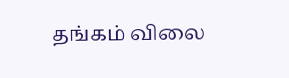தங்கம் விலை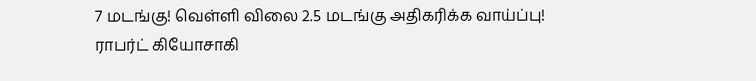7 மடங்கு! வெள்ளி விலை 2.5 மடங்கு அதிகரிக்க வாய்ப்பு! ராபர்ட் கியோசாகி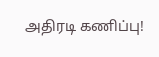அதிரடி கணிப்பு!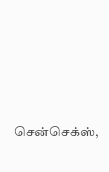சென்செக்ஸ்,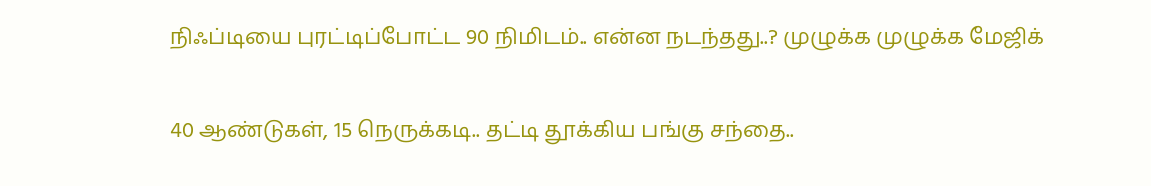நிஃப்டியை புரட்டிப்போட்ட 90 நிமிடம்.. என்ன நடந்தது..? முழுக்க முழுக்க மேஜிக்

40 ஆண்டுகள், 15 நெருக்கடி.. தட்டி தூக்கிய பங்கு சந்தை..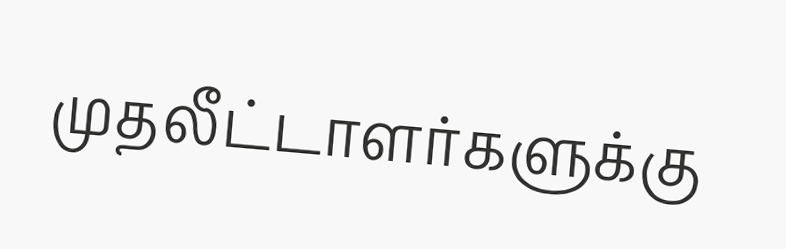முதலீட்டாளர்களுக்கு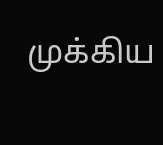முக்கிய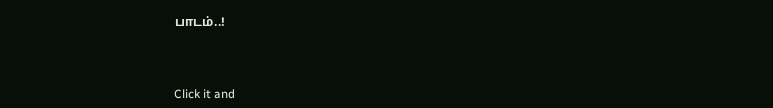பாடம்..!



Click it and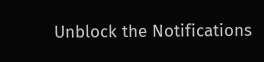Unblock the Notifications